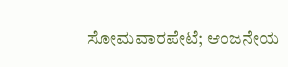ಸೋಮವಾರಪೇಟೆ; ಆಂಜನೇಯ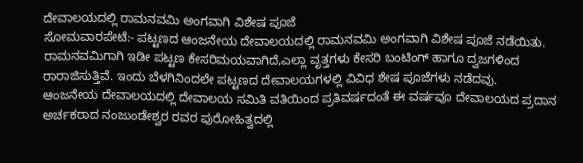ದೇವಾಲಯದಲ್ಲಿ ರಾಮನವಮಿ ಅಂಗವಾಗಿ ವಿಶೇಷ ಪೂಜೆ
ಸೋಮವಾರಪೇಟೆ:- ಪಟ್ಟಣದ ಆಂಜನೇಯ ದೇವಾಲಯದಲ್ಲಿ ರಾಮನವಮಿ ಅಂಗವಾಗಿ ವಿಶೇಷ ಪೂಜೆ ನಡೆಯಿತು. ರಾಮನವಮಿಗಾಗಿ ಇಡೀ ಪಟ್ಟಣ ಕೇಸರಿಮಯವಾಗಿದೆ,ಎಲ್ಲಾ ವೃತ್ತಗಳು ಕೇಸರಿ ಬಂಟಿಂಗ್ ಹಾಗೂ ದ್ವಜಗಳಿಂದ ರಾರಾಜಿಸುತ್ತಿವೆ. ಇಂದು ಬೆಳಗಿನಿಂದಲೇ ಪಟ್ಟಣದ ದೇವಾಲಯಗಳಲ್ಲಿ ವಿವಿಧ ಶೇಷ ಪೂಜೆಗಳು ನಡೆದವು.
ಆಂಜನೇಯ ದೇವಾಲಯದಲ್ಲಿ ದೇವಾಲಯ ಸಮಿತಿ ವತಿಯಿಂದ ಪ್ರತಿವರ್ಷದಂತೆ ಈ ವರ್ಷವೂ ದೇವಾಲಯದ ಪ್ರದಾನ ಅರ್ಚಕರಾದ ನಂಜುಂಡೇಶ್ವರ ರವರ ಪುರೋಹಿತ್ವದಲ್ಲಿ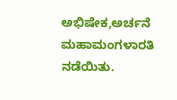ಅಭಿಷೇಕ,ಅರ್ಚನೆ ಮಹಾಮಂಗಳಾರತಿ ನಡೆಯಿತು.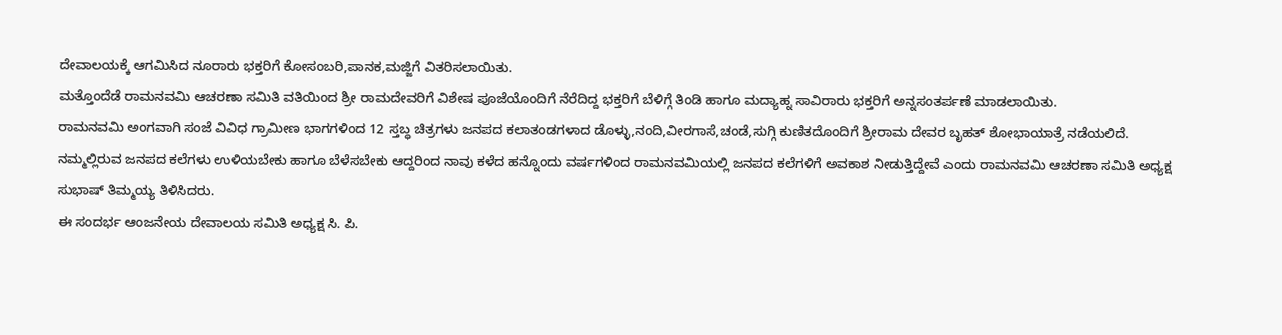ದೇವಾಲಯಕ್ಕೆ ಆಗಮಿಸಿದ ನೂರಾರು ಭಕ್ತರಿಗೆ ಕೋಸಂಬರಿ,ಪಾನಕ,ಮಜ್ಜಿಗೆ ವಿತರಿಸಲಾಯಿತು.
ಮತ್ತೊಂದೆಡೆ ರಾಮನವಮಿ ಆಚರಣಾ ಸಮಿತಿ ವತಿಯಿಂದ ಶ್ರೀ ರಾಮದೇವರಿಗೆ ವಿಶೇಷ ಪೂಜೆಯೊಂದಿಗೆ ನೆರೆದಿದ್ದ ಭಕ್ತರಿಗೆ ಬೆಳಿಗ್ಗೆ ತಿಂಡಿ ಹಾಗೂ ಮದ್ಯಾಹ್ನ ಸಾವಿರಾರು ಭಕ್ತರಿಗೆ ಅನ್ನಸಂತರ್ಪಣೆ ಮಾಡಲಾಯಿತು.
ರಾಮನವಮಿ ಅಂಗವಾಗಿ ಸಂಜೆ ವಿವಿಧ ಗ್ರಾಮೀಣ ಭಾಗಗಳಿಂದ 12 ಸ್ತಬ್ಧ ಚಿತ್ರಗಳು ಜನಪದ ಕಲಾತಂಡಗಳಾದ ಡೊಳ್ಳು,ನಂದಿ,ವೀರಗಾಸೆ,ಚಂಡೆ,ಸುಗ್ಗಿ ಕುಣಿತದೊಂದಿಗೆ ಶ್ರೀರಾಮ ದೇವರ ಬೃಹತ್ ಶೋಭಾಯಾತ್ರೆ ನಡೆಯಲಿದೆ. ನಮ್ಮಲ್ಲಿರುವ ಜನಪದ ಕಲೆಗಳು ಉಳಿಯಬೇಕು ಹಾಗೂ ಬೆಳೆಸಬೇಕು ಆದ್ದರಿಂದ ನಾವು ಕಳೆದ ಹನ್ನೊಂದು ವರ್ಷಗಳಿಂದ ರಾಮನವಮಿಯಲ್ಲಿ ಜನಪದ ಕಲೆಗಳಿಗೆ ಅವಕಾಶ ನೀಡುತ್ತಿದ್ದೇವೆ ಎಂದು ರಾಮನವಮಿ ಆಚರಣಾ ಸಮಿತಿ ಅಧ್ಯಕ್ಷ ಸುಭಾಷ್ ತಿಮ್ಮಯ್ಯ ತಿಳಿಸಿದರು.
ಈ ಸಂದರ್ಭ ಆಂಜನೇಯ ದೇವಾಲಯ ಸಮಿತಿ ಅಧ್ಯಕ್ಷ ಸಿ. ಪಿ.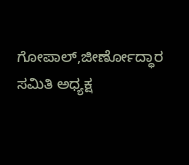ಗೋಪಾಲ್,ಜೀರ್ಣೋದ್ಧಾರ ಸಮಿತಿ ಅಧ್ಯಕ್ಷ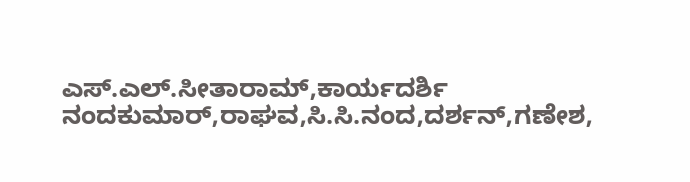ಎಸ್.ಎಲ್.ಸೀತಾರಾಮ್,ಕಾರ್ಯದರ್ಶಿ ನಂದಕುಮಾರ್,ರಾಘವ,ಸಿ.ಸಿ.ನಂದ,ದರ್ಶನ್,ಗಣೇಶ,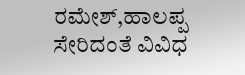ರಮೇಶ್,ಹಾಲಪ್ಪ ಸೇರಿದಂತೆ ವಿವಿಧ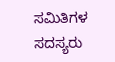ಸಮಿತಿಗಳ ಸದಸ್ಯರು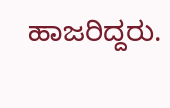ಹಾಜರಿದ್ದರು.